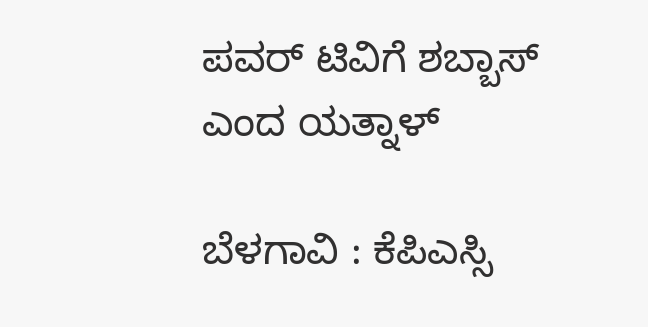ಪವರ್ ಟಿವಿಗೆ ಶಬ್ಬಾಸ್ ಎಂದ ಯತ್ನಾಳ್

ಬೆಳಗಾವಿ : ಕೆಪಿಎಸ್ಸಿ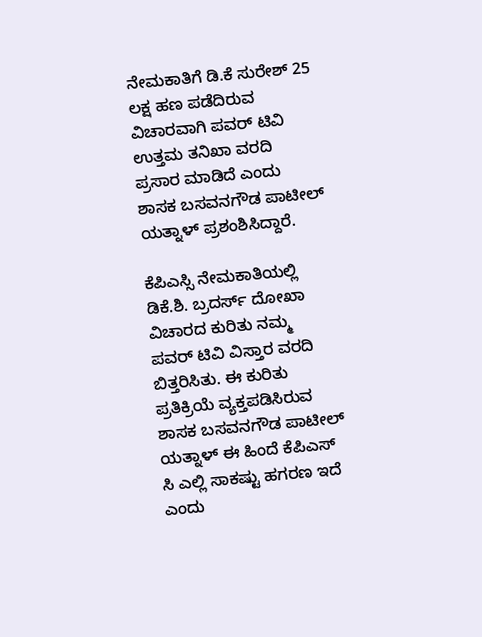ನೇಮಕಾತಿಗೆ ಡಿ.ಕೆ ಸುರೇಶ್ 25 ಲಕ್ಷ ಹಣ ಪಡೆದಿರುವ ವಿಚಾರವಾಗಿ ಪವರ್ ಟಿವಿ ಉತ್ತಮ ತನಿಖಾ ವರದಿ ಪ್ರಸಾರ ಮಾಡಿದೆ ಎಂದು ಶಾಸಕ ಬಸವನಗೌಡ ಪಾಟೀಲ್ ಯತ್ನಾಳ್ ಪ್ರಶಂಶಿಸಿದ್ದಾರೆ.

ಕೆಪಿಎಸ್ಸಿ ನೇಮಕಾತಿಯಲ್ಲಿ ಡಿಕೆ.ಶಿ. ಬ್ರದರ್ಸ್ ದೋಖಾ ವಿಚಾರದ ಕುರಿತು ನಮ್ಮ ಪವರ್ ಟಿವಿ ವಿಸ್ತಾರ ವರದಿ ಬಿತ್ತರಿಸಿತು. ಈ ಕುರಿತು ಪ್ರತಿಕ್ರಿಯೆ ವ್ಯಕ್ತಪಡಿಸಿರುವ ಶಾಸಕ ಬಸವನಗೌಡ ಪಾಟೀಲ್ ಯತ್ನಾಳ್ ಈ ಹಿಂದೆ ಕೆಪಿಎಸ್ ಸಿ ಎಲ್ಲಿ ಸಾಕಷ್ಟು ಹಗರಣ ಇದೆ ಎಂದು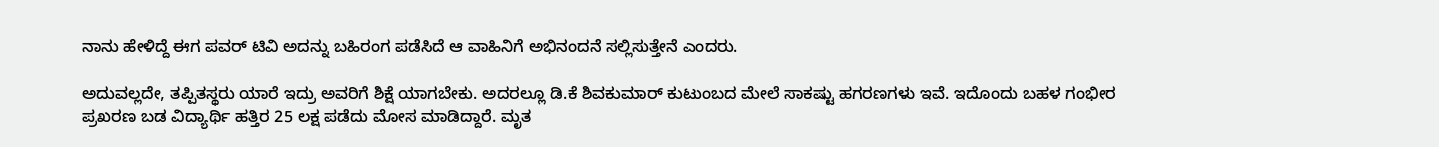ನಾನು ಹೇಳಿದ್ದೆ ಈಗ ಪವರ್ ಟಿವಿ ಅದನ್ನು ಬಹಿರಂಗ ಪಡೆಸಿದೆ ಆ ವಾಹಿನಿಗೆ ಅಭಿನಂದನೆ ಸಲ್ಲಿಸುತ್ತೇನೆ ಎಂದರು.

ಅದುವಲ್ಲದೇ, ತಪ್ಪಿತಸ್ಥರು ಯಾರೆ ಇದ್ರು ಅವರಿಗೆ ಶಿಕ್ಷೆ ಯಾಗಬೇಕು. ಅದರಲ್ಲೂ ಡಿ.ಕೆ ಶಿವಕುಮಾರ್ ಕುಟುಂಬದ ಮೇಲೆ ಸಾಕಷ್ಟು ಹಗರಣಗಳು ಇವೆ. ಇದೊಂದು ಬಹಳ ಗಂಭೀರ ಪ್ರಖರಣ ಬಡ ವಿದ್ಯಾರ್ಥಿ ಹತ್ತಿರ 25 ಲಕ್ಷ ಪಡೆದು ಮೋಸ ಮಾಡಿದ್ದಾರೆ‌‌. ಮೃತ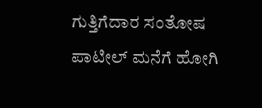ಗುತ್ತಿಗೆದಾರ ಸಂತೋಷ ಪಾಟೀಲ್ ಮನೆಗೆ ಹೋಗಿ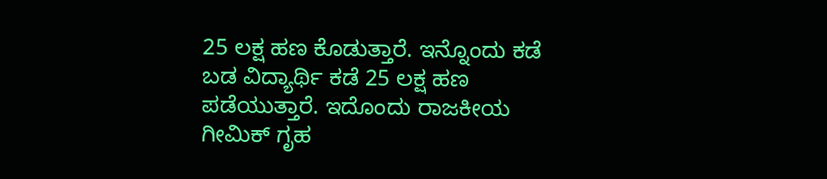25 ಲಕ್ಷ ಹಣ ಕೊಡುತ್ತಾರೆ. ಇನ್ನೊಂದು ಕಡೆ ಬಡ ವಿದ್ಯಾರ್ಥಿ ಕಡೆ 25 ಲಕ್ಷ ಹಣ ಪಡೆಯುತ್ತಾರೆ. ಇದೊಂದು ರಾಜಕೀಯ ಗೀಮಿಕ್ ಗೃಹ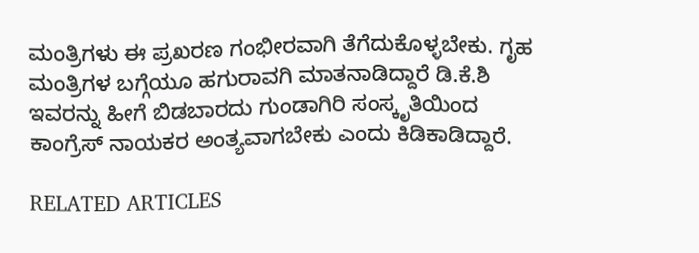ಮಂತ್ರಿಗಳು ಈ ಪ್ರಖರಣ ಗಂಭೀರವಾಗಿ ತೆಗೆದುಕೊಳ್ಳಬೇಕು. ಗೃಹ ಮಂತ್ರಿಗಳ ಬಗ್ಗೆಯೂ ಹಗುರಾವಗಿ ಮಾತನಾಡಿದ್ದಾರೆ ಡಿ.ಕೆ.ಶಿ ಇವರನ್ನು ಹೀಗೆ ಬಿಡಬಾರದು ಗುಂಡಾಗಿರಿ ಸಂಸ್ಕೃತಿಯಿಂದ ಕಾಂಗ್ರೆಸ್ ನಾಯಕರ ಅಂತ್ಯವಾಗಬೇಕು ಎಂದು ಕಿಡಿಕಾಡಿದ್ದಾರೆ.

RELATED ARTICLES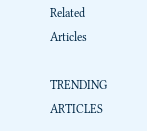Related Articles

TRENDING ARTICLES